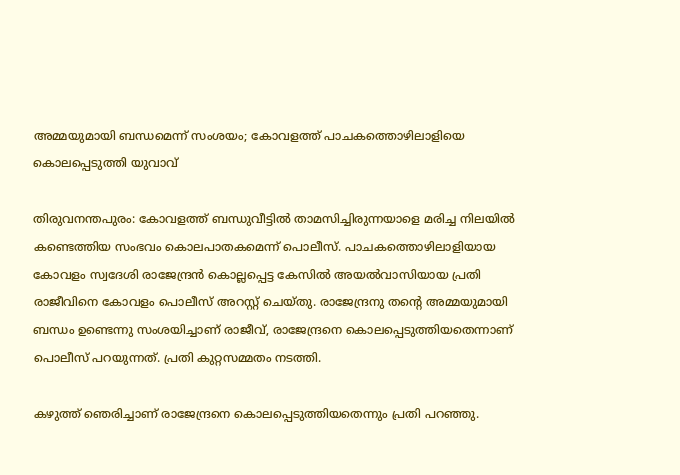അമ്മയുമായി ബന്ധമെന്ന് സംശയം; കോവളത്ത് പാചകത്തൊഴിലാളിയെ കൊലപ്പെടുത്തി യുവാവ്

തിരുവനന്തപുരം: കോവളത്ത് ബന്ധുവീട്ടില്‍ താമസിച്ചിരുന്നയാളെ മരിച്ച നിലയില്‍ കണ്ടെത്തിയ സംഭവം കൊലപാതകമെന്ന് പൊലീസ്. പാചകത്തൊഴിലാളിയായ കോവളം സ്വദേശി രാജേന്ദ്രന്‍ കൊല്ലപ്പെട്ട കേസില്‍ അയല്‍വാസിയായ പ്രതി രാജീവിനെ കോവളം പൊലീസ് അറസ്റ്റ് ചെയ്തു. രാജേന്ദ്രനു തന്റെ അമ്മയുമായി ബന്ധം ഉണ്ടെന്നു സംശയിച്ചാണ് രാജീവ്, രാജേന്ദ്രനെ കൊലപ്പെടുത്തിയതെന്നാണ് പൊലീസ് പറയുന്നത്. പ്രതി കുറ്റസമ്മതം നടത്തി.

കഴുത്ത് ഞെരിച്ചാണ് രാജേന്ദ്രനെ കൊലപ്പെടുത്തിയതെന്നും പ്രതി പറഞ്ഞു.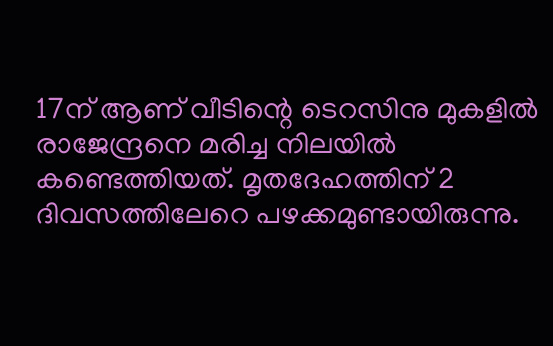17ന് ആണ് വീടിന്റെ ടെറസിനു മുകളില്‍ രാജേന്ദ്രനെ മരിച്ച നിലയില്‍ കണ്ടെത്തിയത്. മൃതദേഹത്തിന് 2 ദിവസത്തിലേറെ പഴക്കമുണ്ടായിരുന്നു.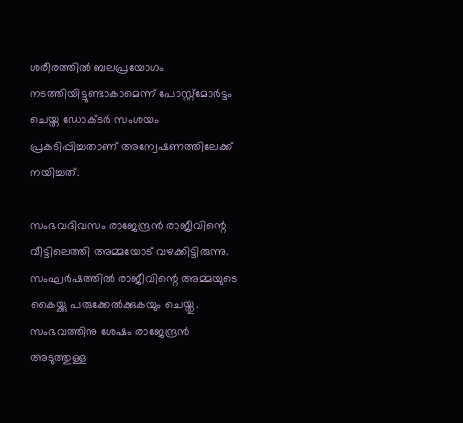ശരീരത്തില്‍ ബലപ്രയോഗം നടത്തിയിട്ടുണ്ടാകാമെന്ന് പോസ്റ്റ്‌മോര്‍ട്ടം ചെയ്ത ഡോക്ടര്‍ സംശയം പ്രകടിപ്പിച്ചതാണ് അന്വേഷണത്തിലേക്ക് നയിച്ചത്.

സംഭവദിവസം രാജേന്ദ്രന്‍ രാജീവിന്റെ വീട്ടിലെത്തി അമ്മയോട് വഴക്കിട്ടിരുന്നു. സംഘര്‍ഷത്തില്‍ രാജീവിന്റെ അമ്മയുടെ കൈയ്ക്കു പരുക്കേല്‍ക്കുകയും ചെയ്തു. സംഭവത്തിനു ശേഷം രാജേന്ദ്രന്‍ അടുത്തുള്ള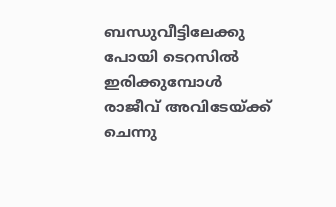ബന്ധുവീട്ടിലേക്കു പോയി ടെറസില്‍ ഇരിക്കുമ്പോള്‍ രാജീവ് അവിടേയ്ക്ക് ചെന്നു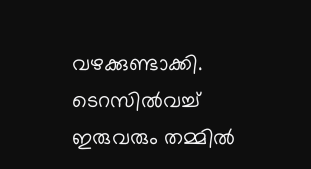വഴക്കുണ്ടാക്കി. ടെറസില്‍വച്ച് ഇരുവരും തമ്മില്‍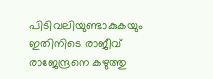പിടിവലിയുണ്ടാകുകയും ഇതിനിടെ രാജീവ് രാജേന്ദ്രനെ കഴുത്തു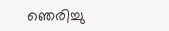ഞെരിച്ചു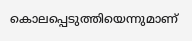കൊലപ്പെടുത്തിയെന്നുമാണ്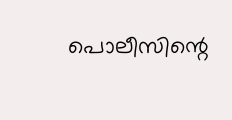പൊലീസിന്റെ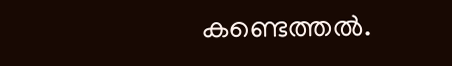കണ്ടെത്തല്‍.